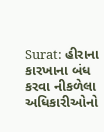Surat: હીરાના કારખાના બંધ કરવા નીકળેલા અધિકારીઓનો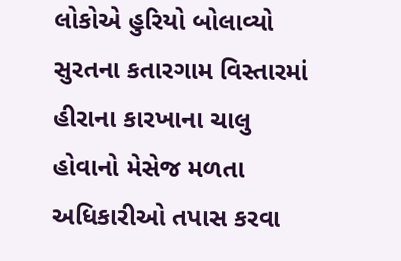લોકોએ હુરિયો બોલાવ્યો
સુરતના કતારગામ વિસ્તારમાં હીરાના કારખાના ચાલુ હોવાનો મેસેજ મળતા અધિકારીઓ તપાસ કરવા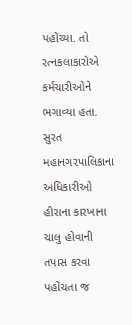પહોંચ્યા. તો રત્નકલાકારોએ કર્મચારીઓને ભગાવ્યા હતા.
સુરત મહાનગરપાલિકાના અધિકારીઓ હીરાના કારખાના ચાલુ હોવાની તપાસ કરવા પહોંચતા જ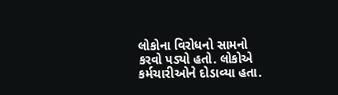લોકોના વિરોધનો સામનો કરવો પડ્યો હતો. લોકોએ કર્મચારીઓને દોડાવ્યા હતા.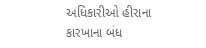અધિકારીઓ હીરાના કારખાના બંધ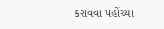કરાવવા પહોંચ્યા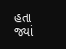હતા જ્યાં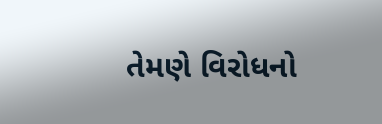તેમણે વિરોધનો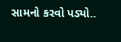સામનો કરવો પડ્યો..